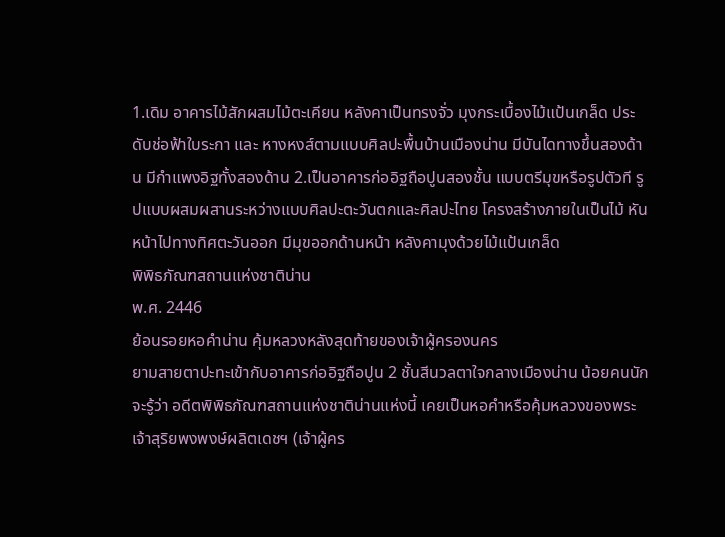1.เดิม อาคารไม้สักผสมไม้ตะเคียน หลังคาเป็นทรงจั่ว มุงกระเบื้องไม้แป้นเกล็ด ประดับช่อฟ้าใบระกา และ หางหงส์ตามแบบศิลปะพื้นบ้านเมืองน่าน มีบันไดทางขึ้นสองด้าน มีกำแพงอิฐทั้งสองด้าน 2.เป็นอาคารก่ออิฐถือปูนสองชั้น แบบตรีมุขหรือรูปตัวที รูปแบบผสมผสานระหว่างแบบศิลปะตะวันตกและศิลปะไทย โครงสร้างภายในเป็นไม้ หันหน้าไปทางทิศตะวันออก มีมุขออกด้านหน้า หลังคามุงด้วยไม้แป้นเกล็ด
พิพิธภัณฑสถานแห่งชาติน่าน
พ.ศ. 2446
ย้อนรอยหอคำน่าน คุ้มหลวงหลังสุดท้ายของเจ้าผู้ครองนคร
ยามสายตาปะทะเข้ากับอาคารก่ออิฐถือปูน 2 ชั้นสีนวลตาใจกลางเมืองน่าน น้อยคนนักจะรู้ว่า อดีตพิพิธภัณฑสถานแห่งชาติน่านแห่งนี้ เคยเป็นหอคำหรือคุ้มหลวงของพระเจ้าสุริยพงพงษ์ผลิตเดชฯ (เจ้าผู้คร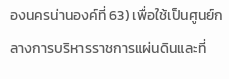องนครน่านองค์ที่ 63) เพื่อใช้เป็นศูนย์กลางการบริหารราชการแผ่นดินและที่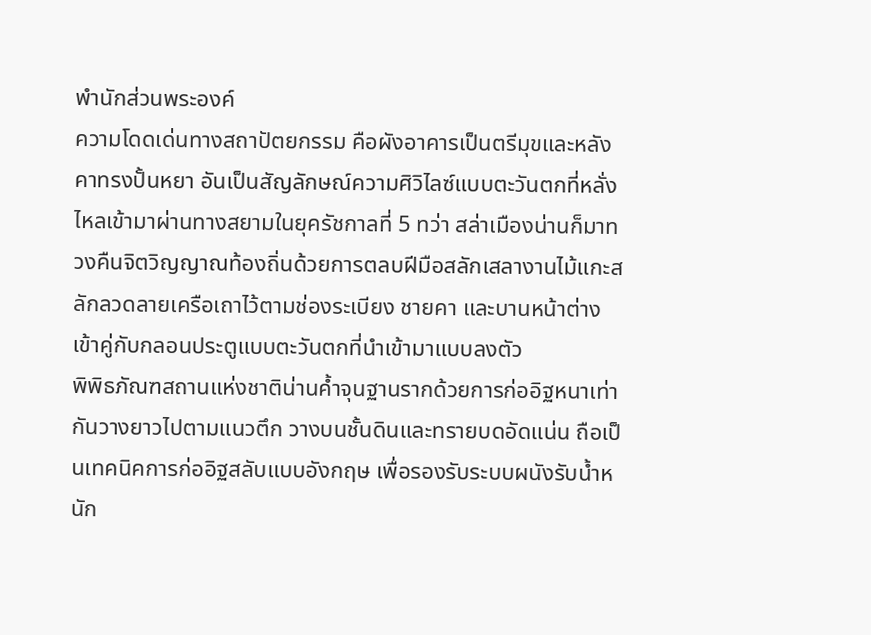พำนักส่วนพระองค์
ความโดดเด่นทางสถาปัตยกรรม คือผังอาคารเป็นตรีมุขและหลังคาทรงปั้นหยา อันเป็นสัญลักษณ์ความศิวิไลซ์แบบตะวันตกที่หลั่งไหลเข้ามาผ่านทางสยามในยุครัชกาลที่ 5 ทว่า สล่าเมืองน่านก็มาทวงคืนจิตวิญญาณท้องถิ่นด้วยการตลบฝีมือสลักเสลางานไม้แกะสลักลวดลายเครือเถาไว้ตามช่องระเบียง ชายคา และบานหน้าต่าง เข้าคู่กับกลอนประตูแบบตะวันตกที่นำเข้ามาแบบลงตัว
พิพิธภัณฑสถานแห่งชาติน่านค้ำจุนฐานรากด้วยการก่ออิฐหนาเท่ากันวางยาวไปตามแนวตึก วางบนชั้นดินและทรายบดอัดแน่น ถือเป็นเทคนิคการก่ออิฐสลับแบบอังกฤษ เพื่อรองรับระบบผนังรับน้ำหนัก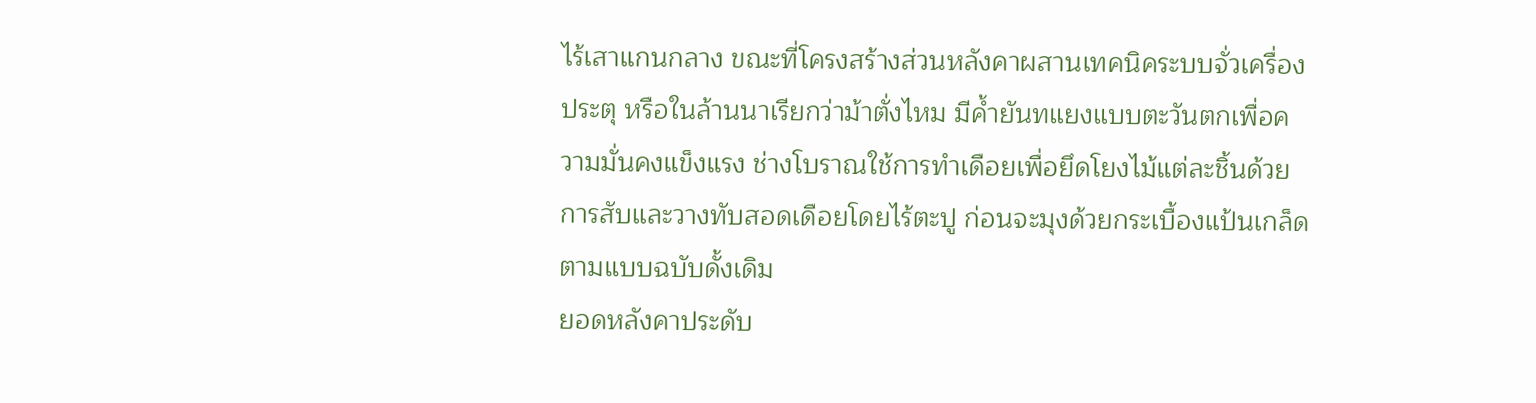ไร้เสาแกนกลาง ขณะที่โครงสร้างส่วนหลังคาผสานเทคนิคระบบจั่วเครื่องประตุ หรือในล้านนาเรียกว่าม้าตั่งไหม มีค้ำยันทแยงแบบตะวันตกเพื่อความมั่นคงแข็งแรง ช่างโบราณใช้การทำเดือยเพื่อยึดโยงไม้แต่ละชิ้นด้วยการสับและวางทับสอดเดือยโดยไร้ตะปู ก่อนจะมุงด้วยกระเบื้องแป้นเกล็ดตามแบบฉบับดั้งเดิม
ยอดหลังคาประดับ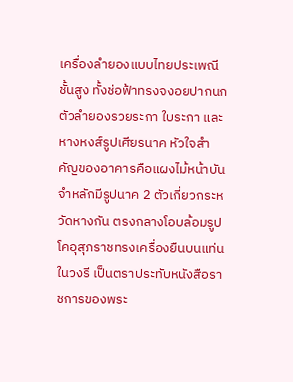เครื่องลำยองแบบไทยประเพณีชั้นสูง ทั้งช่อฟ้าทรงจงอยปากนก ตัวลำยองรวยระกา ใบระกา และหางหงส์รูปเศียรนาค หัวใจสำคัญของอาคารคือแผงไม้หน้าบันจำหลักมีรูปนาค 2 ตัวเกี่ยวกระหวัดหางกัน ตรงกลางโอบล้อมรูปโคอุสุภราชทรงเครื่องยืนบนแท่นในวงรี เป็นตราประทับหนังสือราชการของพระ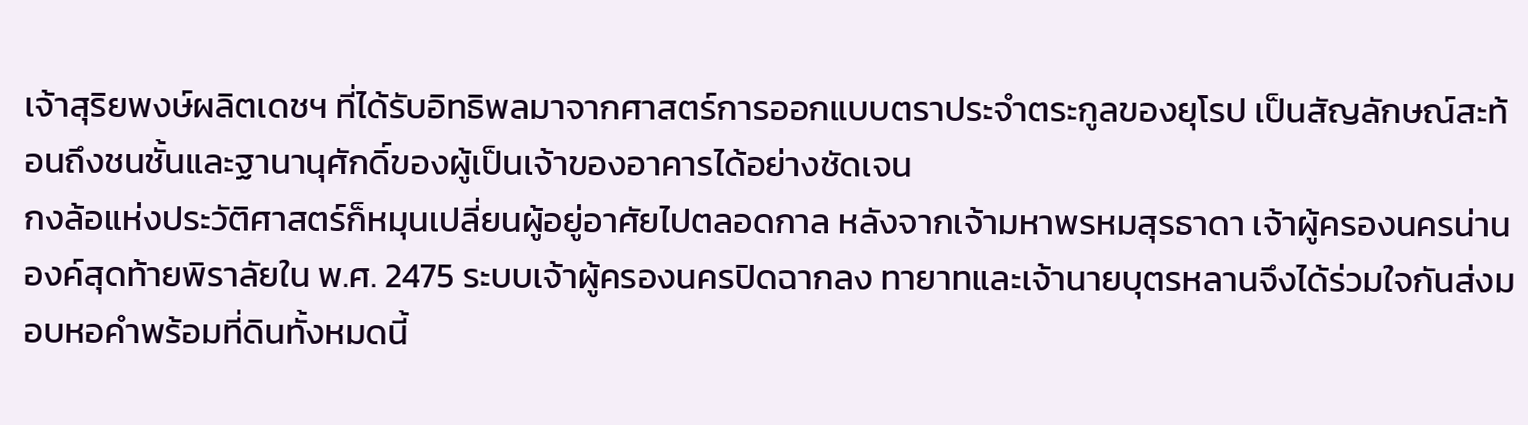เจ้าสุริยพงษ์ผลิตเดชฯ ที่ได้รับอิทธิพลมาจากศาสตร์การออกแบบตราประจำตระกูลของยุโรป เป็นสัญลักษณ์สะท้อนถึงชนชั้นและฐานานุศักดิ์ของผู้เป็นเจ้าของอาคารได้อย่างชัดเจน
กงล้อแห่งประวัติศาสตร์ก็หมุนเปลี่ยนผู้อยู่อาศัยไปตลอดกาล หลังจากเจ้ามหาพรหมสุรธาดา เจ้าผู้ครองนครน่านองค์สุดท้ายพิราลัยใน พ.ศ. 2475 ระบบเจ้าผู้ครองนครปิดฉากลง ทายาทและเจ้านายบุตรหลานจึงได้ร่วมใจกันส่งมอบหอคำพร้อมที่ดินทั้งหมดนี้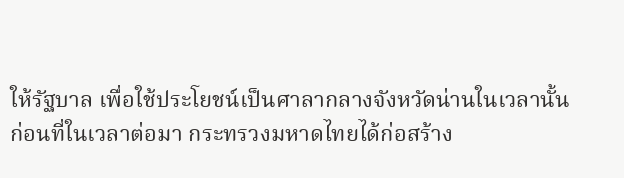ให้รัฐบาล เพื่อใช้ประโยชน์เป็นศาลากลางจังหวัดน่านในเวลานั้น
ก่อนที่ในเวลาต่อมา กระทรวงมหาดไทยได้ก่อสร้าง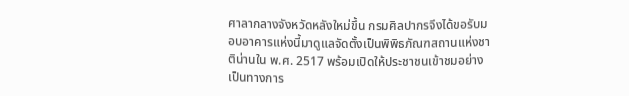ศาลากลางจังหวัดหลังใหม่ขึ้น กรมศิลปากรจึงได้ขอรับมอบอาคารแห่งนี้มาดูแลจัดตั้งเป็นพิพิธภัณฑสถานแห่งชาติน่านใน พ.ศ. 2517 พร้อมเปิดให้ประชาชนเข้าชมอย่างเป็นทางการ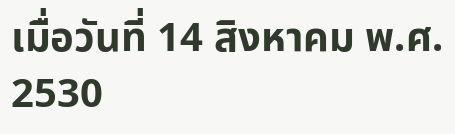เมื่อวันที่ 14 สิงหาคม พ.ศ. 2530